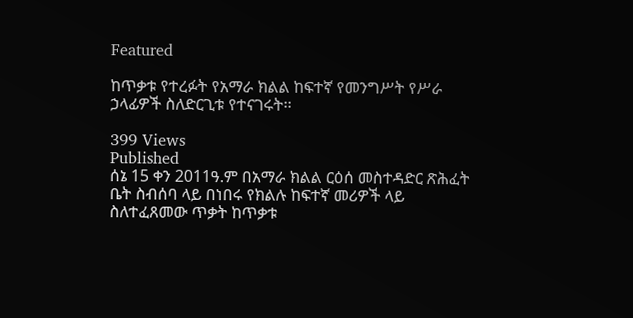Featured

ከጥቃቱ የተረፉት የአማራ ክልል ከፍተኛ የመንግሥት የሥራ ኃላፊዎች ስለድርጊቱ የተናገሩት፡፡

399 Views
Published
ሰኔ 15 ቀን 2011ዓ.ም በአማራ ክልል ርዕሰ መስተዳድር ጽሕፈት ቤት ስብሰባ ላይ በነበሩ የክልሉ ከፍተኛ መሪዎች ላይ ስለተፈጸመው ጥቃት ከጥቃቱ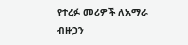የተረፉ መሪዎች ለአማራ ብዙኃን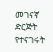መገናኛ ድርጅት የተናገሩት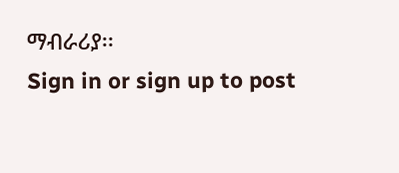ማብራሪያ፡፡
Sign in or sign up to post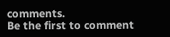comments.
Be the first to comment